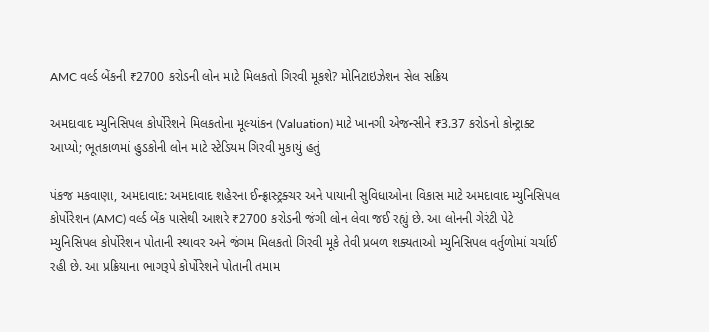AMC વર્લ્ડ બેંકની ₹2700 કરોડની લોન માટે મિલકતો ગિરવી મૂકશે? મોનિટાઇઝેશન સેલ સક્રિય

અમદાવાદ મ્યુનિસિપલ કોર્પોરેશને મિલકતોના મૂલ્યાંકન (Valuation) માટે ખાનગી એજન્સીને ₹3.37 કરોડનો કોન્ટ્રાક્ટ આપ્યો; ભૂતકાળમાં હુડકોની લોન માટે સ્ટેડિયમ ગિરવી મુકાયું હતું

પંકજ મકવાણા, અમદાવાદ: અમદાવાદ શહેરના ઈન્ફ્રાસ્ટ્રક્ચર અને પાયાની સુવિધાઓના વિકાસ માટે અમદાવાદ મ્યુનિસિપલ કોર્પોરેશન (AMC) વર્લ્ડ બેંક પાસેથી આશરે ₹2700 કરોડની જંગી લોન લેવા જઈ રહ્યું છે. આ લોનની ગેરંટી પેટે મ્યુનિસિપલ કોર્પોરેશન પોતાની સ્થાવર અને જંગમ મિલકતો ગિરવી મૂકે તેવી પ્રબળ શક્યતાઓ મ્યુનિસિપલ વર્તુળોમાં ચર્ચાઈ રહી છે. આ પ્રક્રિયાના ભાગરૂપે કોર્પોરેશને પોતાની તમામ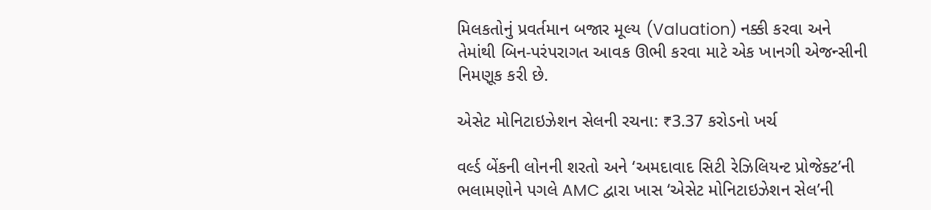મિલકતોનું પ્રવર્તમાન બજાર મૂલ્ય (Valuation) નક્કી કરવા અને તેમાંથી બિન-પરંપરાગત આવક ઊભી કરવા માટે એક ખાનગી એજન્સીની નિમણૂક કરી છે.

એસેટ મોનિટાઇઝેશન સેલની રચના: ₹3.37 કરોડનો ખર્ચ

વર્લ્ડ બેંકની લોનની શરતો અને ‘અમદાવાદ સિટી રેઝિલિયન્ટ પ્રોજેક્ટ’ની ભલામણોને પગલે AMC દ્વારા ખાસ ‘એસેટ મોનિટાઇઝેશન સેલ’ની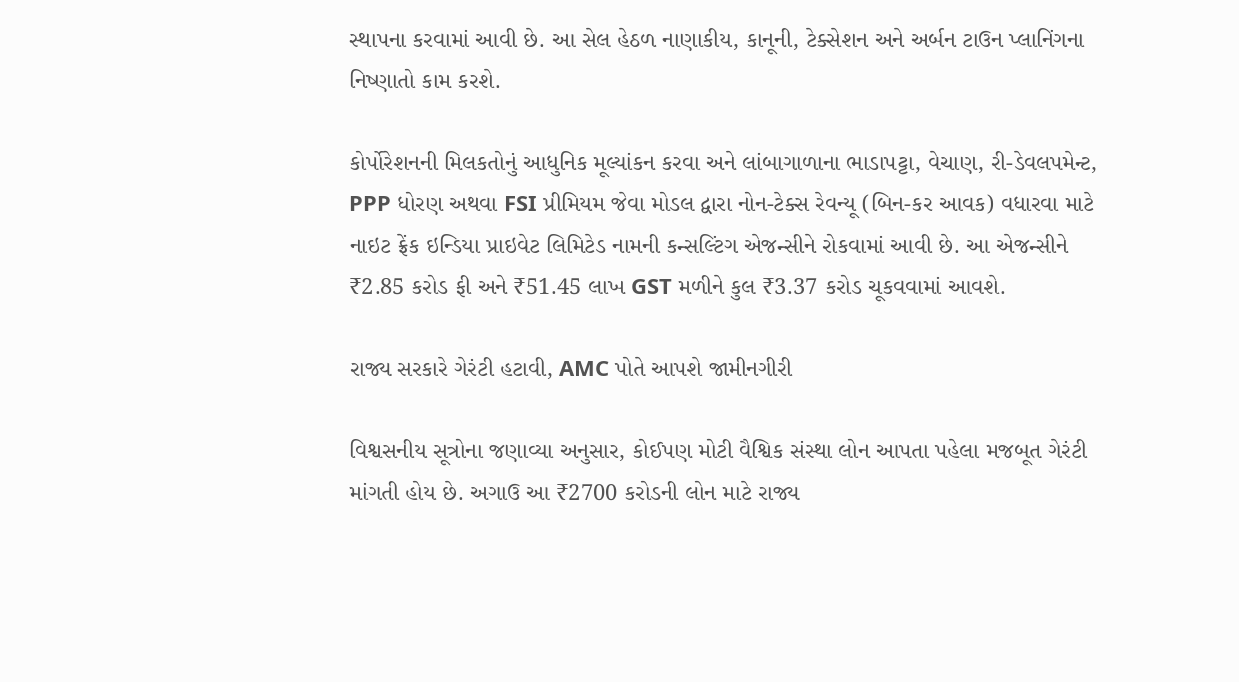સ્થાપના કરવામાં આવી છે. આ સેલ હેઠળ નાણાકીય, કાનૂની, ટેક્સેશન અને અર્બન ટાઉન પ્લાનિંગના નિષ્ણાતો કામ કરશે.

કોર્પોરેશનની મિલકતોનું આધુનિક મૂલ્યાંકન કરવા અને લાંબાગાળાના ભાડાપટ્ટા, વેચાણ, રી-ડેવલપમેન્ટ, PPP ધોરણ અથવા FSI પ્રીમિયમ જેવા મોડલ દ્વારા નોન-ટેક્સ રેવન્યૂ (બિન-કર આવક) વધારવા માટે નાઇટ ફ્રેંક ઇન્ડિયા પ્રાઇવેટ લિમિટેડ નામની કન્સલ્ટિંગ એજન્સીને રોકવામાં આવી છે. આ એજન્સીને ₹2.85 કરોડ ફી અને ₹51.45 લાખ GST મળીને કુલ ₹3.37 કરોડ ચૂકવવામાં આવશે.

રાજ્ય સરકારે ગેરંટી હટાવી, AMC પોતે આપશે જામીનગીરી

વિશ્વસનીય સૂત્રોના જણાવ્યા અનુસાર, કોઈપણ મોટી વૈશ્વિક સંસ્થા લોન આપતા પહેલા મજબૂત ગેરંટી માંગતી હોય છે. અગાઉ આ ₹2700 કરોડની લોન માટે રાજ્ય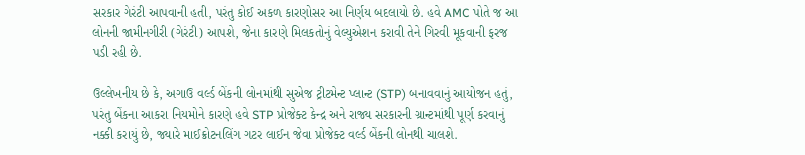સરકાર ગેરંટી આપવાની હતી, પરંતુ કોઈ અકળ કારણોસર આ નિર્ણય બદલાયો છે. હવે AMC પોતે જ આ લોનની જામીનગીરી (ગેરંટી) આપશે, જેના કારણે મિલકતોનું વેલ્યુએશન કરાવી તેને ગિરવી મૂકવાની ફરજ પડી રહી છે.

ઉલ્લેખનીય છે કે, અગાઉ વર્લ્ડ બેંકની લોનમાંથી સુએજ ટ્રીટમેન્ટ પ્લાન્ટ (STP) બનાવવાનું આયોજન હતું, પરંતુ બેંકના આકરા નિયમોને કારણે હવે STP પ્રોજેક્ટ કેન્દ્ર અને રાજ્ય સરકારની ગ્રાન્ટમાંથી પૂર્ણ કરવાનું નક્કી કરાયું છે, જ્યારે માઈક્રોટનલિંગ ગટર લાઈન જેવા પ્રોજેક્ટ વર્લ્ડ બેંકની લોનથી ચાલશે.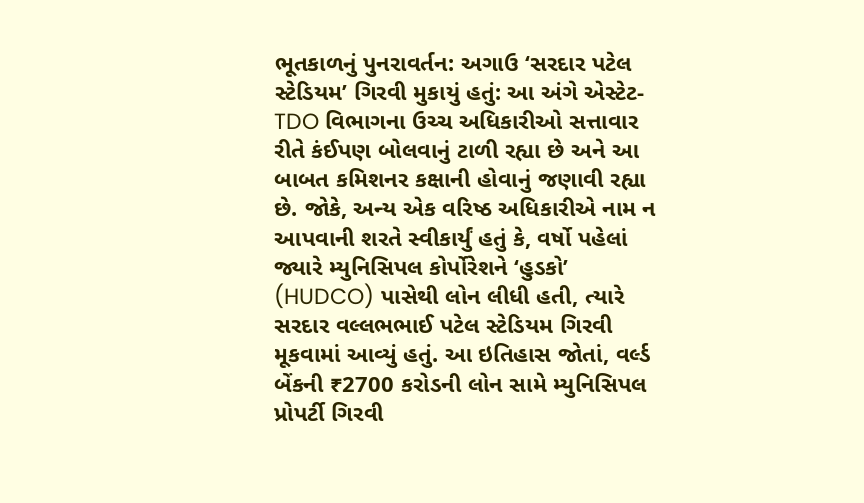ભૂતકાળનું પુનરાવર્તન: અગાઉ ‘સરદાર પટેલ સ્ટેડિયમ’ ગિરવી મુકાયું હતું: આ અંગે એસ્ટેટ-TDO વિભાગના ઉચ્ચ અધિકારીઓ સત્તાવાર રીતે કંઈપણ બોલવાનું ટાળી રહ્યા છે અને આ બાબત કમિશનર કક્ષાની હોવાનું જણાવી રહ્યા છે. જોકે, અન્ય એક વરિષ્ઠ અધિકારીએ નામ ન આપવાની શરતે સ્વીકાર્યું હતું કે, વર્ષો પહેલાં જ્યારે મ્યુનિસિપલ કોર્પોરેશને ‘હુડકો’ (HUDCO) પાસેથી લોન લીધી હતી, ત્યારે સરદાર વલ્લભભાઈ પટેલ સ્ટેડિયમ ગિરવી મૂકવામાં આવ્યું હતું. આ ઇતિહાસ જોતાં, વર્લ્ડ બેંકની ₹2700 કરોડની લોન સામે મ્યુનિસિપલ પ્રોપર્ટી ગિરવી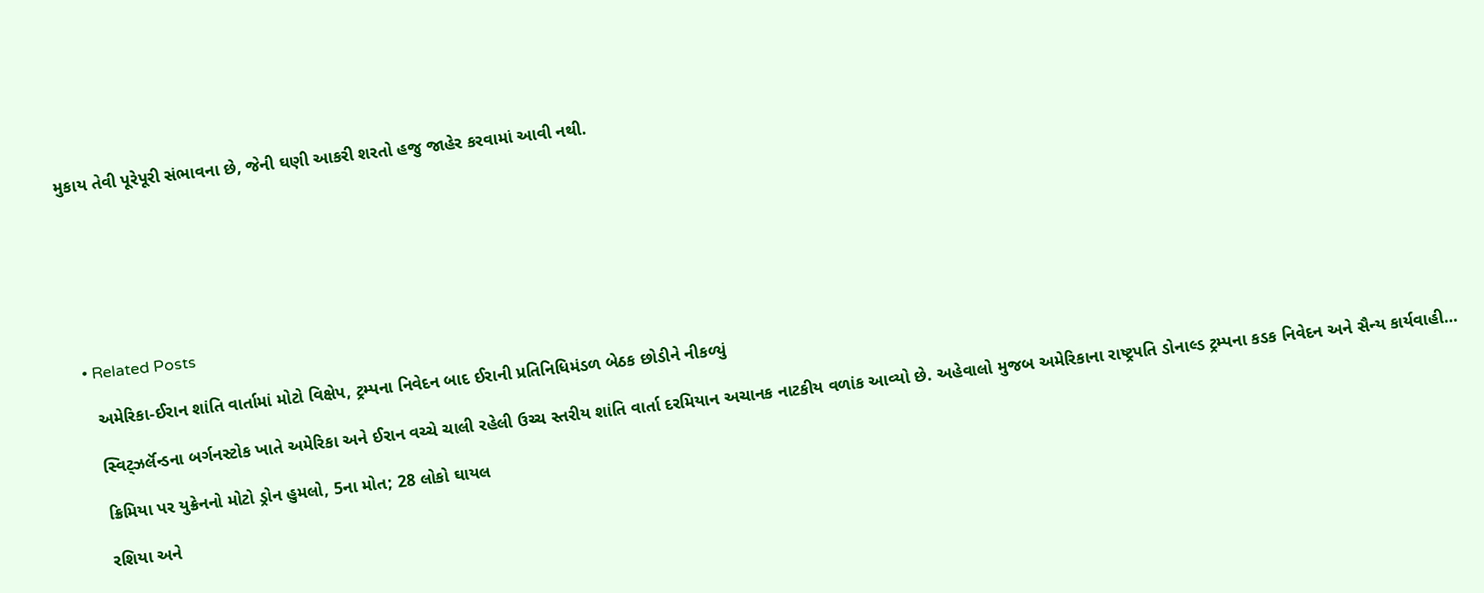મુકાય તેવી પૂરેપૂરી સંભાવના છે, જેની ઘણી આકરી શરતો હજુ જાહેર કરવામાં આવી નથી.







  • Related Posts

    અમેરિકા-ઈરાન શાંતિ વાર્તામાં મોટો વિક્ષેપ, ટ્રમ્પના નિવેદન બાદ ઈરાની પ્રતિનિધિમંડળ બેઠક છોડીને નીકળ્યું

    સ્વિટ્ઝર્લૅન્ડના બર્ગનસ્ટોક ખાતે અમેરિકા અને ઈરાન વચ્ચે ચાલી રહેલી ઉચ્ચ સ્તરીય શાંતિ વાર્તા દરમિયાન અચાનક નાટકીય વળાંક આવ્યો છે. અહેવાલો મુજબ અમેરિકાના રાષ્ટ્રપતિ ડોનાલ્ડ ટ્રમ્પના કડક નિવેદન અને સૈન્ય કાર્યવાહી…

    ક્રિમિયા પર યુક્રેનનો મોટો ડ્રોન હુમલો, 5ના મોત; 28 લોકો ઘાયલ

    રશિયા અને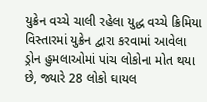યુક્રેન વચ્ચે ચાલી રહેલા યુદ્ધ વચ્ચે ક્રિમિયા વિસ્તારમાં યુક્રેન દ્વારા કરવામાં આવેલા ડ્રોન હુમલાઓમાં પાંચ લોકોના મોત થયા છે, જ્યારે 28 લોકો ઘાયલ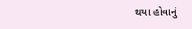થયા હોવાનું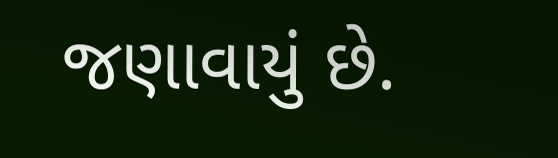જણાવાયું છે.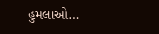હુમલાઓ…